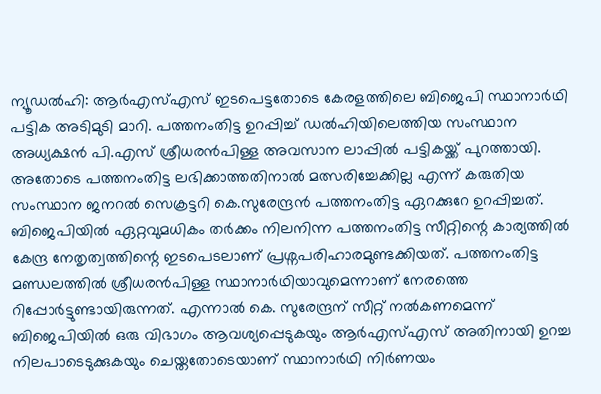ന്യൂഡൽഹി: ആർഎസ്എസ് ഇടപെട്ടതോടെ കേരളത്തിലെ ബിജെപി സ്ഥാനാർഥി പട്ടിക അടിമുടി മാറി. പത്തനംതിട്ട ഉറപ്പിച്ച് ഡൽഹിയിലെത്തിയ സംസ്ഥാന അധ്യക്ഷൻ പി.എസ് ശ്രീധരൻപിള്ള അവസാന ലാപ്പിൽ പട്ടികയ്ക്ക് പുറത്തായി. അതോടെ പത്തനംതിട്ട ലഭിക്കാത്തതിനാൽ മത്സരിച്ചേക്കില്ല എന്ന് കരുതിയ സംസ്ഥാന ജനറൽ സെക്രട്ടറി കെ.സുരേന്ദ്രൻ പത്തനംതിട്ട ഏറക്കുറേ ഉറപ്പിച്ചത്. ബിജെപിയിൽ ഏറ്റവുമധികം തർക്കം നിലനിന്ന പത്തനംതിട്ട സീറ്റിന്റെ കാര്യത്തിൽ കേന്ദ്ര നേതൃത്വത്തിന്റെ ഇടപെടലാണ് പ്രശ്നപരിഹാരമുണ്ടക്കിയത്. പത്തനംതിട്ട മണ്ഡലത്തിൽ ശ്രീധരൻപിള്ള സ്ഥാനാർഥിയാവുമെന്നാണ് നേരത്തെ റിപ്പോർട്ടുണ്ടായിരുന്നത്. എന്നാൽ കെ. സുരേന്ദ്രന് സീറ്റ് നൽകണമെന്ന് ബിജെപിയിൽ ഒരു വിഭാഗം ആവശ്യപ്പെടുകയും ആർഎസ്എസ് അതിനായി ഉറച്ച നിലപാടെടുക്കുകയും ചെയ്തതോടെയാണ് സ്ഥാനാർഥി നിർണയം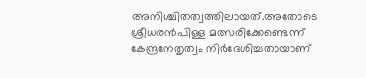അനിശ്ചിതത്വത്തിലായത്.അതോടെ ശ്രീധരൻപിള്ള മത്സരിക്കേണ്ടെന്ന് കേന്ദ്രനേതൃത്വം നിർദേശിച്ചതായാണ്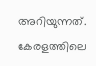അറിയുന്നത്. കേരളത്തിലെ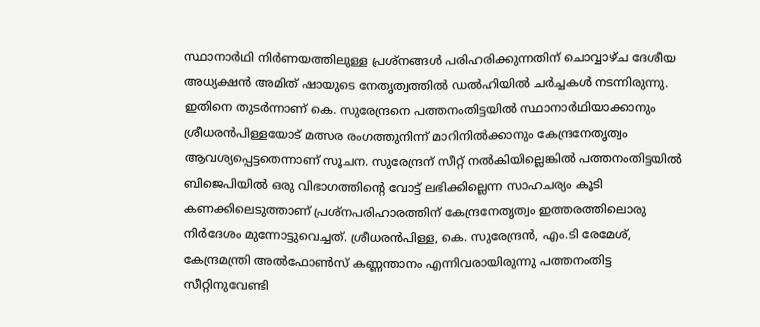സ്ഥാനാർഥി നിർണയത്തിലുള്ള പ്രശ്നങ്ങൾ പരിഹരിക്കുന്നതിന് ചൊവ്വാഴ്ച ദേശീയ അധ്യക്ഷൻ അമിത് ഷായുടെ നേതൃത്വത്തിൽ ഡൽഹിയിൽ ചർച്ചകൾ നടന്നിരുന്നു. ഇതിനെ തുടർന്നാണ് കെ. സുരേന്ദ്രനെ പത്തനംതിട്ടയിൽ സ്ഥാനാർഥിയാക്കാനും ശ്രീധരൻപിള്ളയോട് മത്സര രംഗത്തുനിന്ന് മാറിനിൽക്കാനും കേന്ദ്രനേതൃത്വം ആവശ്യപ്പെട്ടതെന്നാണ് സൂചന. സുരേന്ദ്രന് സീറ്റ് നൽകിയില്ലെങ്കിൽ പത്തനംതിട്ടയിൽ ബിജെപിയിൽ ഒരു വിഭാഗത്തിന്റെ വോട്ട് ലഭിക്കില്ലെന്ന സാഹചര്യം കൂടി കണക്കിലെടുത്താണ് പ്രശ്നപരിഹാരത്തിന് കേന്ദ്രനേതൃത്വം ഇത്തരത്തിലൊരു നിർദേശം മുന്നോട്ടുവെച്ചത്. ശ്രീധരൻപിള്ള, കെ. സുരേന്ദ്രൻ, എം.ടി രേമേശ്, കേന്ദ്രമന്ത്രി അൽഫോൺസ് കണ്ണന്താനം എന്നിവരായിരുന്നു പത്തനംതിട്ട സീറ്റിനുവേണ്ടി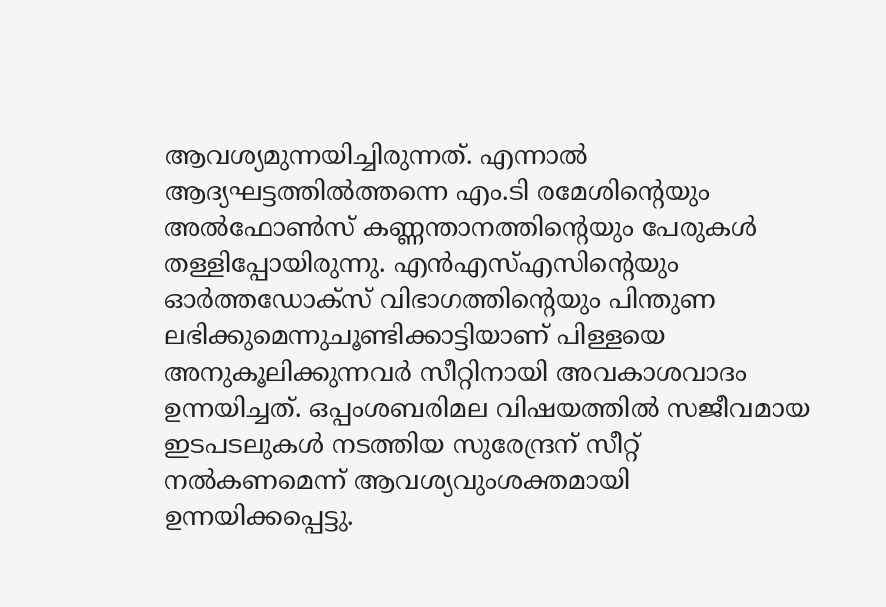ആവശ്യമുന്നയിച്ചിരുന്നത്. എന്നാൽ ആദ്യഘട്ടത്തിൽത്തന്നെ എം.ടി രമേശിന്റെയും അൽഫോൺസ് കണ്ണന്താനത്തിന്റെയും പേരുകൾ തള്ളിപ്പോയിരുന്നു. എൻഎസ്എസിന്റെയും ഓർത്തഡോക്സ് വിഭാഗത്തിന്റെയും പിന്തുണ ലഭിക്കുമെന്നുചൂണ്ടിക്കാട്ടിയാണ് പിള്ളയെ അനുകൂലിക്കുന്നവർ സീറ്റിനായി അവകാശവാദം ഉന്നയിച്ചത്. ഒപ്പംശബരിമല വിഷയത്തിൽ സജീവമായ ഇടപടലുകൾ നടത്തിയ സുരേന്ദ്രന് സീറ്റ് നൽകണമെന്ന് ആവശ്യവുംശക്തമായി ഉന്നയിക്കപ്പെട്ടു.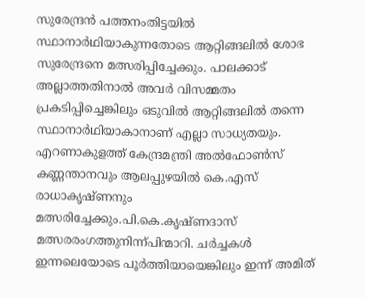സുരേന്ദ്രൻ പത്തനംതിട്ടയിൽ സ്ഥാനാർഥിയാകുന്നതോടെ ആറ്റിങ്ങലിൽ ശോഭ സുരേന്ദ്രനെ മത്സരിപ്പിച്ചേക്കും. പാലക്കാട് അല്ലാത്തതിനാൽ അവർ വിസമ്മതം പ്രകടിപ്പിച്ചെങ്കിലും ഒടുവിൽ ആറ്റിങ്ങലിൽ തന്നെ സ്ഥാനാർഥിയാകാനാണ് എല്ലാ സാധ്യതയും. എറണാകുളത്ത് കേന്ദ്രമന്ത്രി അൽഫോൺസ് കണ്ണന്താനവും ആലപ്പുഴയിൽ കെ.എസ് രാധാകൃഷ്ണനും മത്സരിച്ചേക്കും.പി.കെ.കൃഷ്ണദാസ് മത്സരരംഗത്തുനിന്ന്പിന്മാറി. ചർച്ചകൾ ഇന്നലെയോടെ പൂർത്തിയായെങ്കിലും ഇന്ന് അമിത്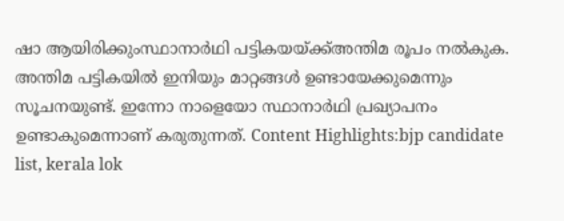ഷാ ആയിരിക്കുംസ്ഥാനാർഥി പട്ടികയയ്ക്ക്അന്തിമ രൂപം നൽകുക. അന്തിമ പട്ടികയിൽ ഇനിയും മാറ്റങ്ങൾ ഉണ്ടായേക്കുമെന്നും സൂചനയുണ്ട്. ഇന്നോ നാളെയോ സ്ഥാനാർഥി പ്രഖ്യാപനം ഉണ്ടാകുമെന്നാണ് കരുതുന്നത്. Content Highlights:bjp candidate list, kerala lok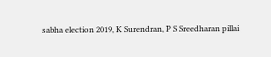sabha election 2019, K Surendran, P S Sreedharan pillai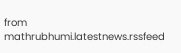from mathrubhumi.latestnews.rssfeed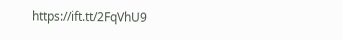https://ift.tt/2FqVhU9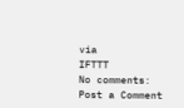via
IFTTT
No comments:
Post a Comment